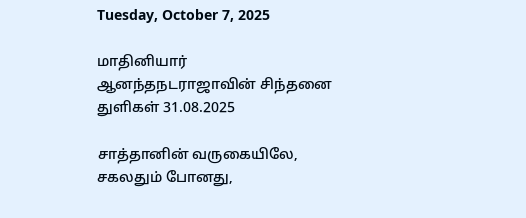Tuesday, October 7, 2025

மாதினியார் ஆனந்தநடராஜாவின் சிந்தனை துளிகள் 31.08.2025

சாத்தானின் வருகையிலே, சகலதும் போனது,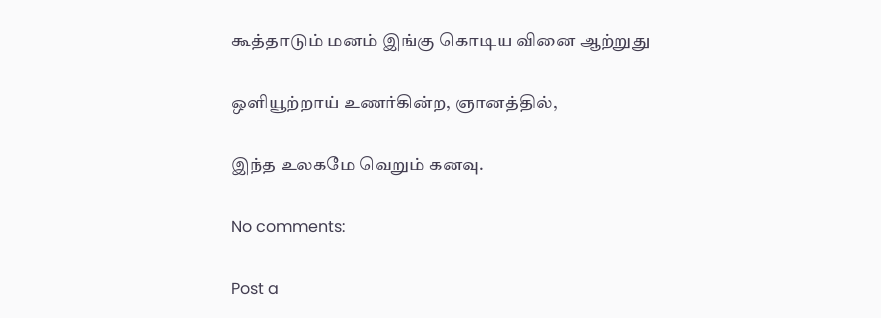கூத்தாடும் மனம் இங்கு கொடிய வினை ஆற்றுது

ஒளியூற்றாய் உணர்கின்ற, ஞானத்தில்,

இந்த உலகமே வெறும் கனவு.

No comments:

Post a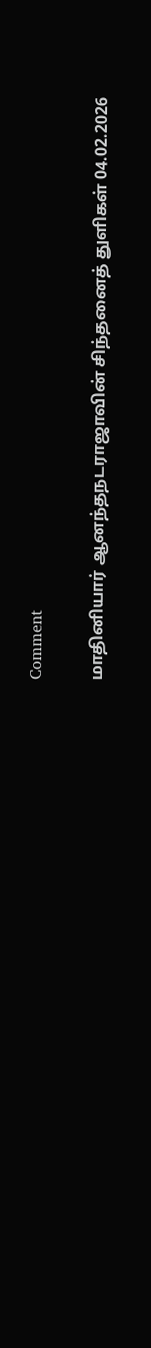Comment

மாதினியார் ஆனந்தநடராஜாவின் சிந்தனைத் துளிகள் 04.02.2026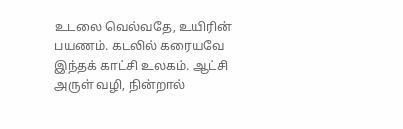உடலை வெல்வதே, உயிரின் பயணம். கடலில் கரையவே இந்தக் காட்சி உலகம். ஆட்சி அருள் வழி, நின்றால்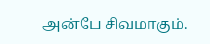அன்பே சிவமாகும்.